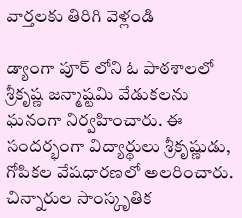వార్తలకు తిరిగి వెళ్లండి

డ్యాంగా పూర్ లోని ఓ పాఠశాలలో శ్రీకృష్ణ జన్మాష్టమి వేడుకలను ఘనంగా నిర్వహించారు. ఈ సందర్భంగా విద్యార్థులు శ్రీకృష్ణుడు, గోపికల వేషధారణలో అలరించారు.
చిన్నారుల సాంస్కృతిక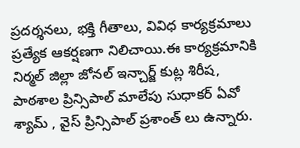ప్రదర్శనలు, భక్తి గీతాలు, వివిధ కార్యక్రమాలు ప్రత్యేక ఆకర్షణగా నిలిచాయి.ఈ కార్యక్రమానికి నిర్మల్ జిల్లా జోనల్ ఇన్చార్జ్ కుట్ల శిరీష, పాఠశాల ప్రిన్సిపాల్ మాలేపు సుధాకర్ ఏవో శ్యామ్ , వైస్ ప్రిన్సిపాల్ ప్రశాంత్ లు ఉన్నారు.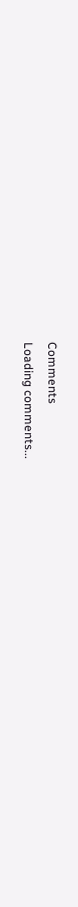Comments
Loading comments...